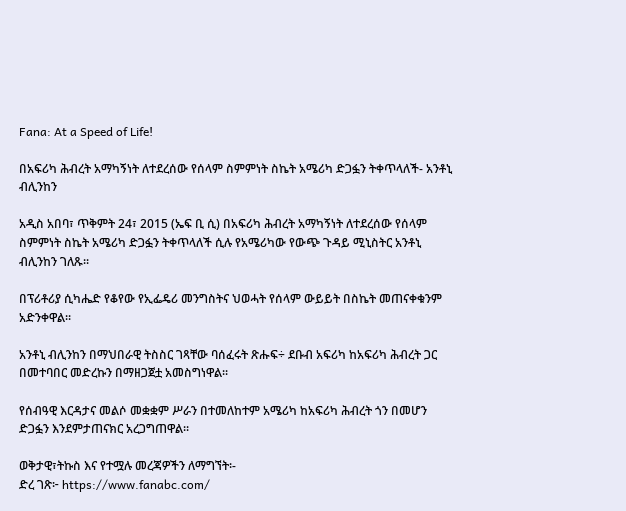Fana: At a Speed of Life!

በአፍሪካ ሕብረት አማካኝነት ለተደረሰው የሰላም ስምምነት ስኬት አሜሪካ ድጋፏን ትቀጥላለች- አንቶኒ ብሊንከን

አዲስ አበባ፣ ጥቅምት 24፣ 2015 (ኤፍ ቢ ሲ) በአፍሪካ ሕብረት አማካኝነት ለተደረሰው የሰላም ስምምነት ስኬት አሜሪካ ድጋፏን ትቀጥላለች ሲሉ የአሜሪካው የውጭ ጉዳይ ሚኒስትር አንቶኒ ብሊንከን ገለጹ፡፡

በፕሪቶሪያ ሲካሔድ የቆየው የኢፌዴሪ መንግስትና ህወሓት የሰላም ውይይት በስኬት መጠናቀቁንም አድንቀዋል፡፡

አንቶኒ ብሊንከን በማህበራዊ ትስስር ገጻቸው ባሰፈሩት ጽሑፍ÷ ደቡብ አፍሪካ ከአፍሪካ ሕብረት ጋር በመተባበር መድረኩን በማዘጋጀቷ አመስግነዋል፡፡

የሰብዓዊ እርዳታና መልሶ መቋቋም ሥራን በተመለከተም አሜሪካ ከአፍሪካ ሕብረት ጎን በመሆን ድጋፏን እንደምታጠናክር አረጋግጠዋል፡፡

ወቅታዊ፣ትኩስ እና የተሟሉ መረጃዎችን ለማግኘት፡-
ድረ ገጽ፦ https://www.fanabc.com/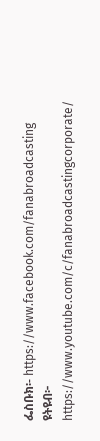ፌስቡክ፡- https://www.facebook.com/fanabroadcasting
ዩትዩብ፦ https://www.youtube.com/c/fanabroadcastingcorporate/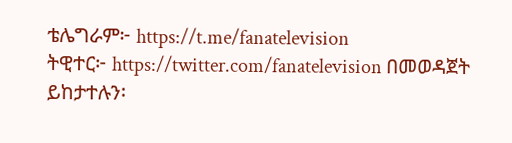ቴሌግራም፦ https://t.me/fanatelevision
ትዊተር፦ https://twitter.com/fanatelevision በመወዳጀት ይከታተሉን፡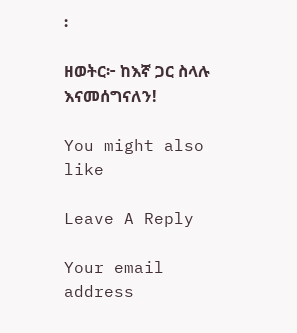፡

ዘወትር፦ ከእኛ ጋር ስላሉ እናመሰግናለን!

You might also like

Leave A Reply

Your email address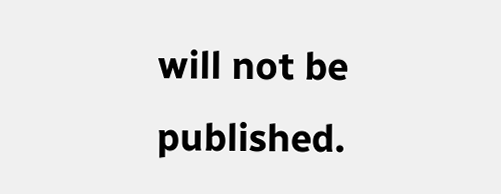will not be published.